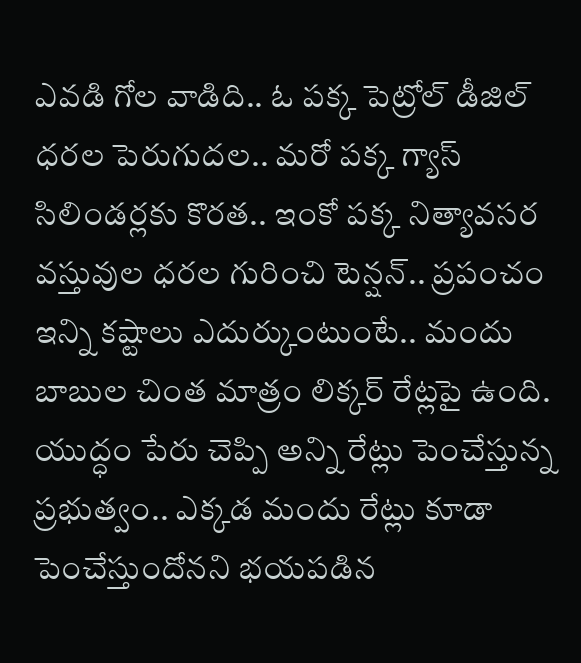ఎవడి గోల వాడిది.. ఓ పక్క పెట్రోల్ డీజిల్ ధరల పెరుగుదల.. మరో పక్క గ్యాస్ సిలిండర్లకు కొరత.. ఇంకో పక్క నిత్యావసర వస్తువుల ధరల గురించి టెన్షన్.. ప్రపంచం ఇన్ని కష్టాలు ఎదుర్కుంటుంటే.. మందు బాబుల చింత మాత్రం లిక్కర్ రేట్లపై ఉంది. యుద్ధం పేరు చెప్పి అన్ని రేట్లు పెంచేస్తున్న ప్రభుత్వం.. ఎక్కడ మందు రేట్లు కూడా పెంచేస్తుందోనని భయపడిన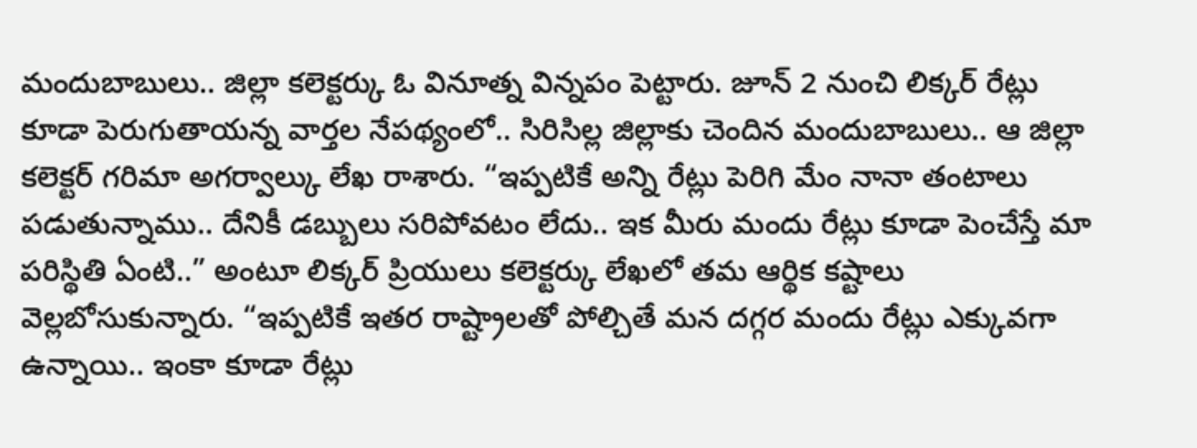మందుబాబులు.. జిల్లా కలెక్టర్కు ఓ వినూత్న విన్నపం పెట్టారు. జూన్ 2 నుంచి లిక్కర్ రేట్లు కూడా పెరుగుతాయన్న వార్తల నేపథ్యంలో.. సిరిసిల్ల జిల్లాకు చెందిన మందుబాబులు.. ఆ జిల్లా కలెక్టర్ గరిమా అగర్వాల్కు లేఖ రాశారు. “ఇప్పటికే అన్ని రేట్లు పెరిగి మేం నానా తంటాలు పడుతున్నాము.. దేనికీ డబ్బులు సరిపోవటం లేదు.. ఇక మీరు మందు రేట్లు కూడా పెంచేస్తే మా పరిస్థితి ఏంటి..” అంటూ లిక్కర్ ప్రియులు కలెక్టర్కు లేఖలో తమ ఆర్థిక కష్టాలు వెల్లబోసుకున్నారు. “ఇప్పటికే ఇతర రాష్ట్రాలతో పోల్చితే మన దగ్గర మందు రేట్లు ఎక్కువగా ఉన్నాయి.. ఇంకా కూడా రేట్లు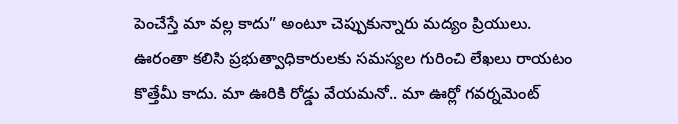పెంచేస్తే మా వల్ల కాదు” అంటూ చెప్పుకున్నారు మద్యం ప్రియులు.
ఊరంతా కలిసి ప్రభుత్వాధికారులకు సమస్యల గురించి లేఖలు రాయటం కొత్తేమీ కాదు. మా ఊరికి రోడ్డు వేయమనో.. మా ఊర్లో గవర్నమెంట్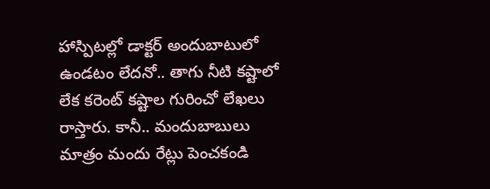హాస్పిటల్లో డాక్టర్ అందుబాటులో ఉండటం లేదనో.. తాగు నీటి కష్టాలో లేక కరెంట్ కష్టాల గురించో లేఖలు రాస్తారు. కానీ.. మందుబాబులు మాత్రం మందు రేట్లు పెంచకండి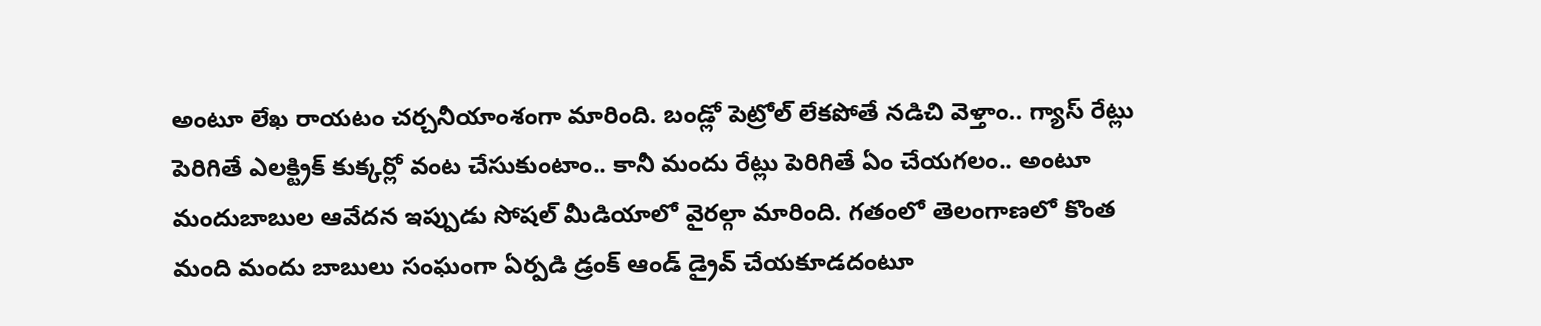అంటూ లేఖ రాయటం చర్చనీయాంశంగా మారింది. బండ్లో పెట్రోల్ లేకపోతే నడిచి వెళ్తాం.. గ్యాస్ రేట్లు పెరిగితే ఎలక్ట్రిక్ కుక్కర్లో వంట చేసుకుంటాం.. కానీ మందు రేట్లు పెరిగితే ఏం చేయగలం.. అంటూ మందుబాబుల ఆవేదన ఇప్పుడు సోషల్ మీడియాలో వైరల్గా మారింది. గతంలో తెలంగాణలో కొంత మంది మందు బాబులు సంఘంగా ఏర్పడి డ్రంక్ ఆండ్ డ్రైవ్ చేయకూడదంటూ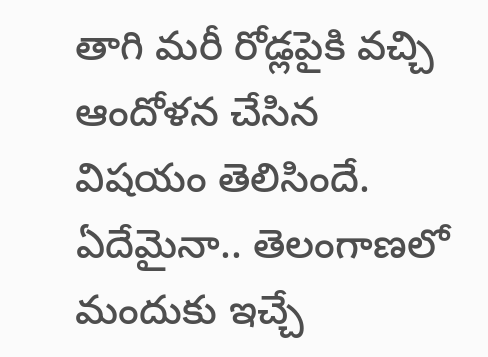తాగి మరీ రోడ్లపైకి వచ్చి ఆందోళన చేసిన విషయం తెలిసిందే. ఏదేమైనా.. తెలంగాణలో మందుకు ఇచ్చే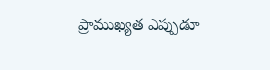ప్రాముఖ్యత ఎప్పుడూ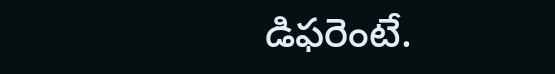డిఫరెంటే.